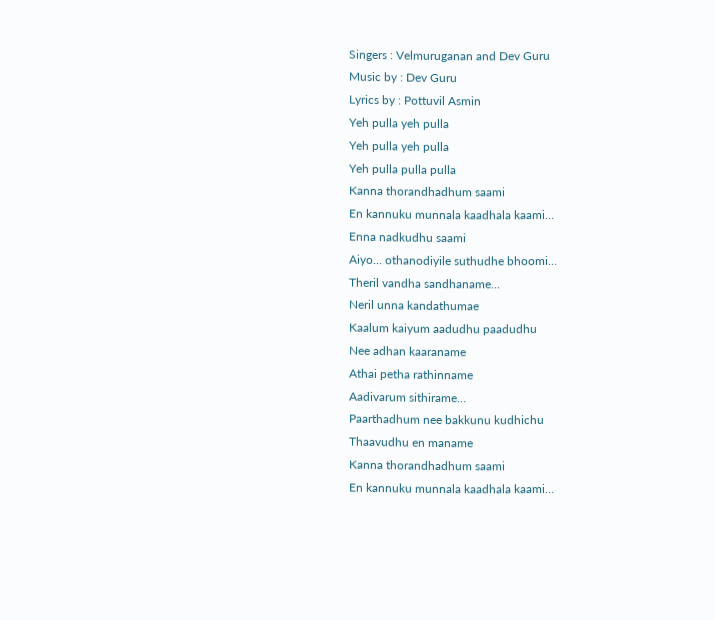Singers : Velmuruganan and Dev Guru
Music by : Dev Guru
Lyrics by : Pottuvil Asmin
Yeh pulla yeh pulla
Yeh pulla yeh pulla
Yeh pulla pulla pulla
Kanna thorandhadhum saami
En kannuku munnala kaadhala kaami…
Enna nadkudhu saami
Aiyo… othanodiyile suthudhe bhoomi…
Theril vandha sandhaname…
Neril unna kandathumae
Kaalum kaiyum aadudhu paadudhu
Nee adhan kaaraname
Athai petha rathinname
Aadivarum sithirame…
Paarthadhum nee bakkunu kudhichu
Thaavudhu en maname
Kanna thorandhadhum saami
En kannuku munnala kaadhala kaami…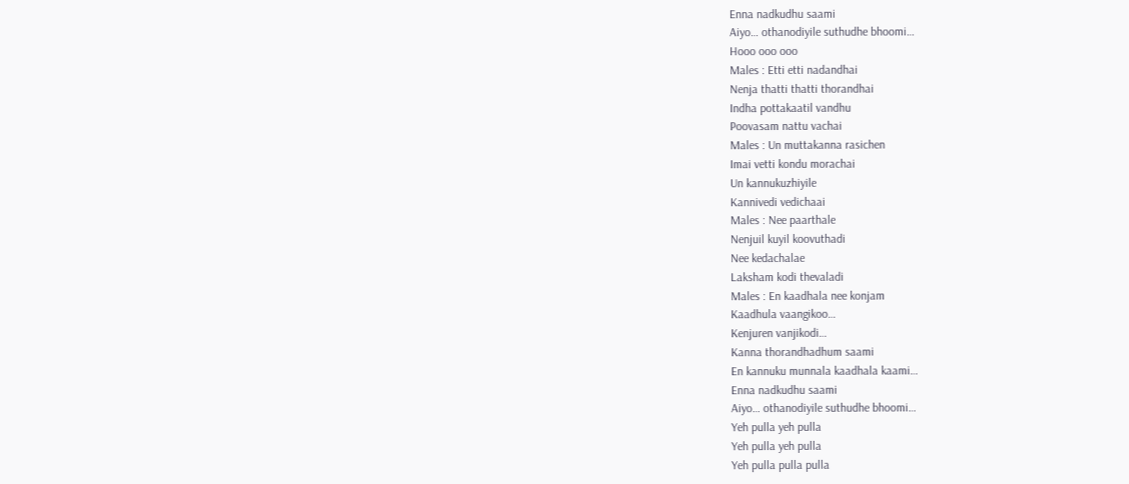Enna nadkudhu saami
Aiyo… othanodiyile suthudhe bhoomi…
Hooo ooo ooo
Males : Etti etti nadandhai
Nenja thatti thatti thorandhai
Indha pottakaatil vandhu
Poovasam nattu vachai
Males : Un muttakanna rasichen
Imai vetti kondu morachai
Un kannukuzhiyile
Kannivedi vedichaai
Males : Nee paarthale
Nenjuil kuyil koovuthadi
Nee kedachalae
Laksham kodi thevaladi
Males : En kaadhala nee konjam
Kaadhula vaangikoo…
Kenjuren vanjikodi…
Kanna thorandhadhum saami
En kannuku munnala kaadhala kaami…
Enna nadkudhu saami
Aiyo… othanodiyile suthudhe bhoomi…
Yeh pulla yeh pulla
Yeh pulla yeh pulla
Yeh pulla pulla pulla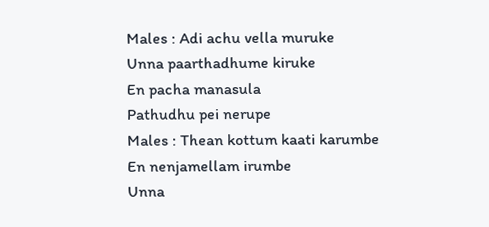Males : Adi achu vella muruke
Unna paarthadhume kiruke
En pacha manasula
Pathudhu pei nerupe
Males : Thean kottum kaati karumbe
En nenjamellam irumbe
Unna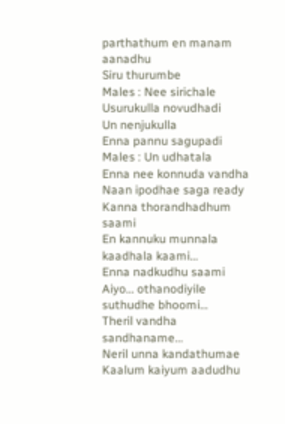parthathum en manam aanadhu
Siru thurumbe
Males : Nee sirichale
Usurukulla novudhadi
Un nenjukulla
Enna pannu sagupadi
Males : Un udhatala
Enna nee konnuda vandha
Naan ipodhae saga ready
Kanna thorandhadhum saami
En kannuku munnala kaadhala kaami…
Enna nadkudhu saami
Aiyo… othanodiyile suthudhe bhoomi…
Theril vandha sandhaname…
Neril unna kandathumae
Kaalum kaiyum aadudhu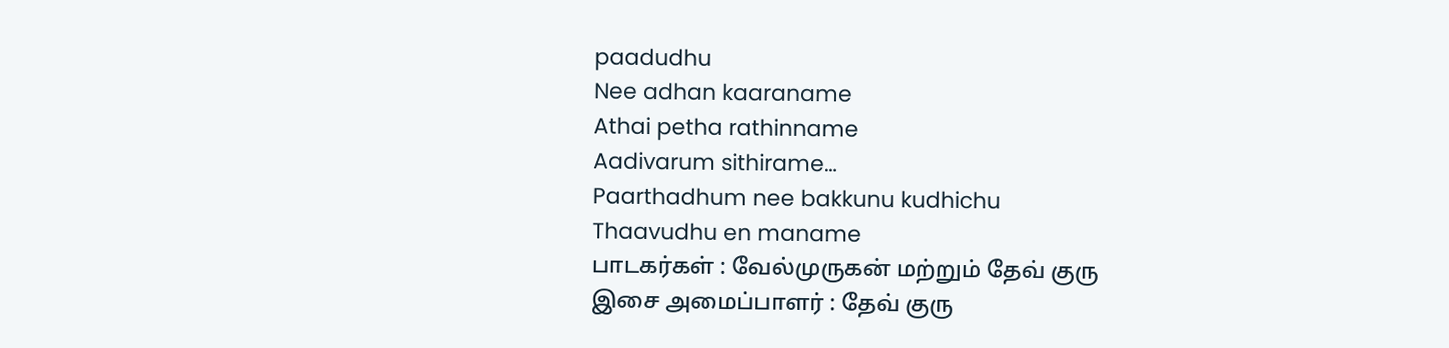paadudhu
Nee adhan kaaraname
Athai petha rathinname
Aadivarum sithirame…
Paarthadhum nee bakkunu kudhichu
Thaavudhu en maname
பாடகர்கள் : வேல்முருகன் மற்றும் தேவ் குரு
இசை அமைப்பாளர் : தேவ் குரு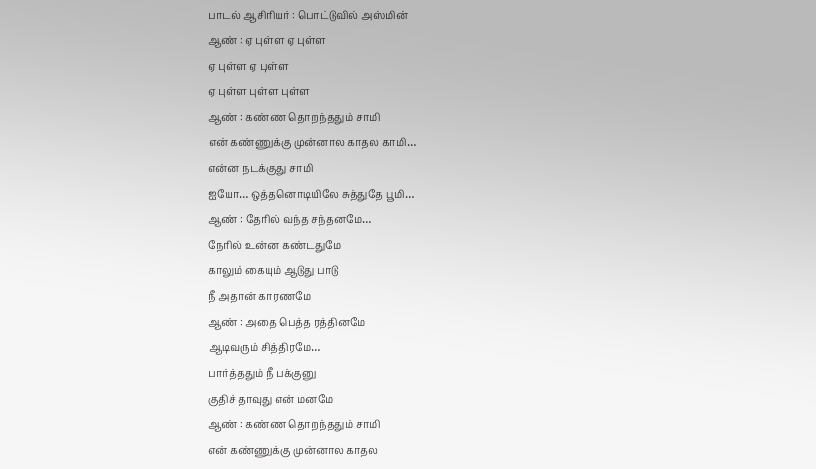பாடல் ஆசிரியர் : பொட்டுவில் அஸ்மின்
ஆண் : ஏ புள்ள ஏ புள்ள
ஏ புள்ள ஏ புள்ள
ஏ புள்ள புள்ள புள்ள
ஆண் : கண்ண தொறந்ததும் சாமி
என் கண்ணுக்கு முன்னால காதல காமி…
என்ன நடக்குது சாமி
ஐயோ… ஒத்தனொடியிலே சுத்துதே பூமி…
ஆண் : தேரில் வந்த சந்தனமே…
நேரில் உன்ன கண்டதுமே
காலும் கையும் ஆடுது பாடு
நீ அதான் காரணமே
ஆண் : அதை பெத்த ரத்தினமே
ஆடிவரும் சித்திரமே…
பார்த்ததும் நீ பக்குனு
குதிச் தாவுது என் மனமே
ஆண் : கண்ண தொறந்ததும் சாமி
என் கண்ணுக்கு முன்னால காதல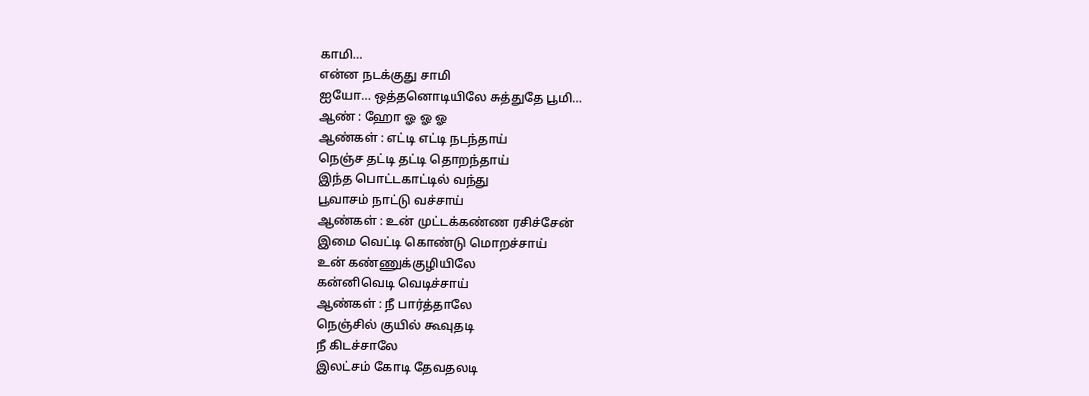காமி…
என்ன நடக்குது சாமி
ஐயோ… ஒத்தனொடியிலே சுத்துதே பூமி…
ஆண் : ஹோ ஓ ஓ ஓ
ஆண்கள் : எட்டி எட்டி நடந்தாய்
நெஞ்ச தட்டி தட்டி தொறந்தாய்
இந்த பொட்டகாட்டில் வந்து
பூவாசம் நாட்டு வச்சாய்
ஆண்கள் : உன் முட்டக்கண்ண ரசிச்சேன்
இமை வெட்டி கொண்டு மொறச்சாய்
உன் கண்ணுக்குழியிலே
கன்னிவெடி வெடிச்சாய்
ஆண்கள் : நீ பார்த்தாலே
நெஞ்சில் குயில் கூவுதடி
நீ கிடச்சாலே
இலட்சம் கோடி தேவதலடி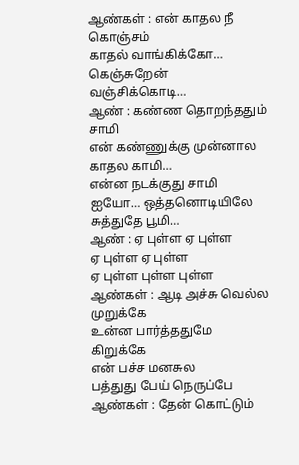ஆண்கள் : என் காதல நீ கொஞ்சம்
காதல் வாங்கிக்கோ…
கெஞ்சுறேன் வஞ்சிக்கொடி…
ஆண் : கண்ண தொறந்ததும் சாமி
என் கண்ணுக்கு முன்னால காதல காமி…
என்ன நடக்குது சாமி
ஐயோ… ஒத்தனொடியிலே சுத்துதே பூமி…
ஆண் : ஏ புள்ள ஏ புள்ள
ஏ புள்ள ஏ புள்ள
ஏ புள்ள புள்ள புள்ள
ஆண்கள் : ஆடி அச்சு வெல்ல முறுக்கே
உன்ன பார்த்ததுமே கிறுக்கே
என் பச்ச மனசுல
பத்துது பேய் நெருப்பே
ஆண்கள் : தேன் கொட்டும்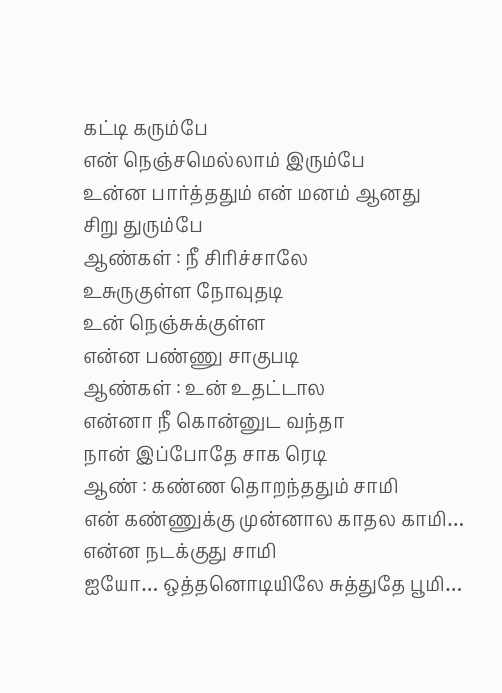கட்டி கரும்பே
என் நெஞ்சமெல்லாம் இரும்பே
உன்ன பார்த்ததும் என் மனம் ஆனது
சிறு துரும்பே
ஆண்கள் : நீ சிரிச்சாலே
உசுருகுள்ள நோவுதடி
உன் நெஞ்சுக்குள்ள
என்ன பண்ணு சாகுபடி
ஆண்கள் : உன் உதட்டால
என்னா நீ கொன்னுட வந்தா
நான் இப்போதே சாக ரெடி
ஆண் : கண்ண தொறந்ததும் சாமி
என் கண்ணுக்கு முன்னால காதல காமி…
என்ன நடக்குது சாமி
ஐயோ… ஒத்தனொடியிலே சுத்துதே பூமி…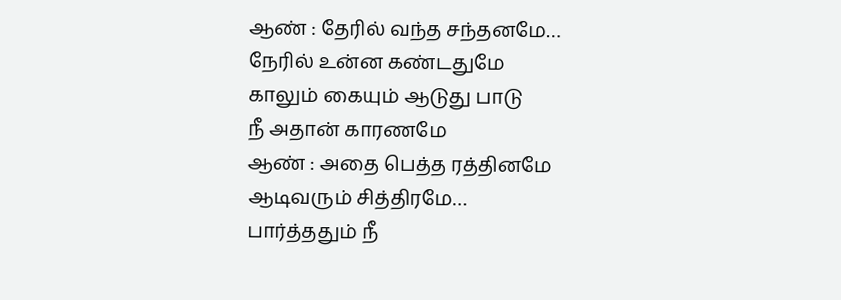ஆண் : தேரில் வந்த சந்தனமே…
நேரில் உன்ன கண்டதுமே
காலும் கையும் ஆடுது பாடு
நீ அதான் காரணமே
ஆண் : அதை பெத்த ரத்தினமே
ஆடிவரும் சித்திரமே…
பார்த்ததும் நீ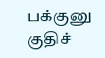பக்குனு
குதிச்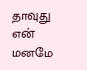தாவுது என் மனமே